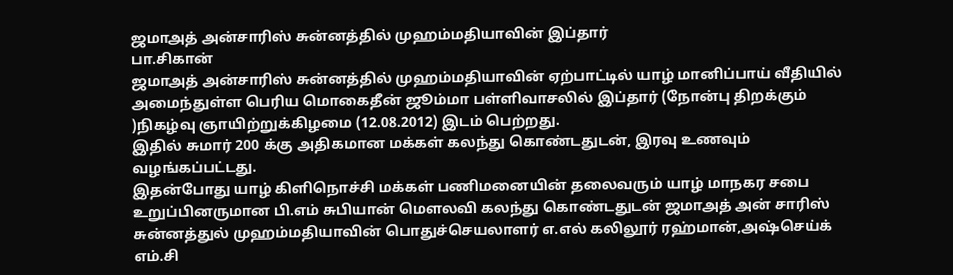ஜமாஅத் அன்சாரிஸ் சுன்னத்தில் முஹம்மதியாவின் இப்தார்
பா.சிகான்
ஜமாஅத் அன்சாரிஸ் சுன்னத்தில் முஹம்மதியாவின் ஏற்பாட்டில் யாழ் மானிப்பாய் வீதியில் அமைந்துள்ள பெரிய மொகைதீன் ஜூம்மா பள்ளிவாசலில் இப்தார் (நோன்பு திறக்கும் )நிகழ்வு ஞாயிற்றுக்கிழமை (12.08.2012) இடம் பெற்றது.
இதில் சுமார் 200 க்கு அதிகமான மக்கள் கலந்து கொண்டதுடன், இரவு உணவும் வழங்கப்பட்டது.
இதன்போது யாழ் கிளிநொச்சி மக்கள் பணிமனையின் தலைவரும் யாழ் மாநகர சபை உறுப்பினருமான பி.எம் சுபியான் மௌலவி கலந்து கொண்டதுடன் ஜமாஅத் அன் சாரிஸ் சுன்னத்துல் முஹம்மதியாவின் பொதுச்செயலாளர் எ.எல் கலிலூர் ரஹ்மான்,அஷ்செய்க் எம்.சி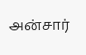அன்சார்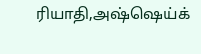ரியாதி,அஷ்ஷெய்க்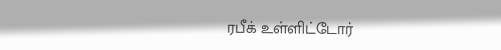ரபீக் உள்ளிட்டோர்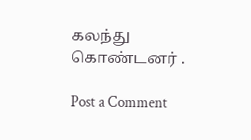கலந்து கொண்டனர் .

Post a Comment